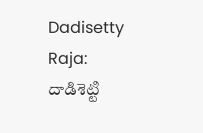Dadisetty Raja: దాడిశెట్టి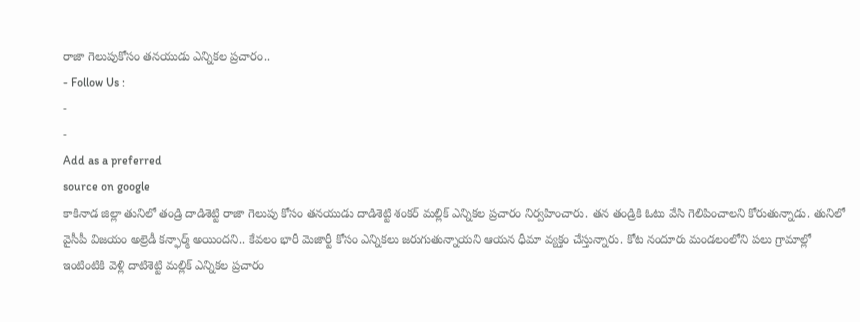రాజా గెలుపుకోసం తనయుడు ఎన్నికల ప్రచారం..
- Follow Us :
-
-
Add as a preferred
source on google
కాకినాడ జిల్లా తునిలో తండ్రి దాడిశెట్టి రాజా గెలుపు కోసం తనయుడు దాడిశెట్టి శంకర్ మల్లిక్ ఎన్నికల ప్రచారం నిర్వహించారు. తన తండ్రికి ఓటు వేసి గెలిపించాలని కోరుతున్నాడు. తునిలో వైసీపీ విజయం అల్రెడీ కన్ఫార్మ్ అయిందని.. కేవలం భారీ మెజార్టీ కోసం ఎన్నికలు జరుగుతున్నాయని ఆయన ధీమా వ్యక్తం చేస్తున్నారు. కోట నందూరు మండలంలోని పలు గ్రామాల్లో ఇంటింటికి వెళ్లి దాటిశెట్టి మల్లిక్ ఎన్నికల ప్రచారం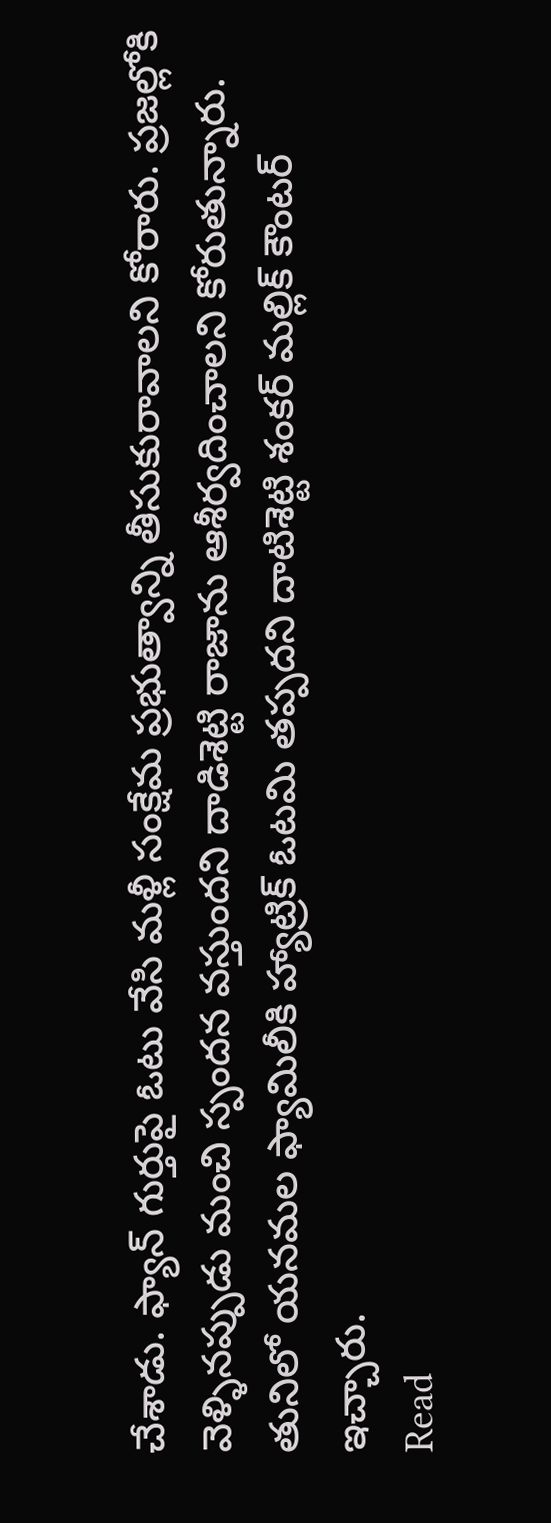చేశాడు. ఫ్యాన్ గుర్తుపై ఓటు వేసి మళ్లీ సంక్షేమ ప్రభుత్వాన్ని తీసుకురావాలని కోరారు. ప్రజల్లోకి వెళ్ళినప్పుడు మంచి స్పందన వస్తుందని దాడిశెట్టి రాజాను ఆశీర్వదించాలని కోరుతున్నారు. తునిలో యనమల ఫ్యామిలీకి హ్యాట్రిక్ ఓటమి తప్పదని దాటిశెట్టి శంకర్ మల్లిక్ కౌంటర్ ఇచ్చారు.
Read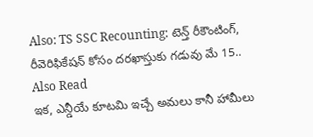Also: TS SSC Recounting: టెన్త్ రీకౌంటింగ్, రీవెరిఫికేషన్ కోసం దరఖాస్తుకు గడువు మే 15..
Also Read
ఇక, ఎన్డీయే కూటమి ఇచ్చే అమలు కానీ హామీలు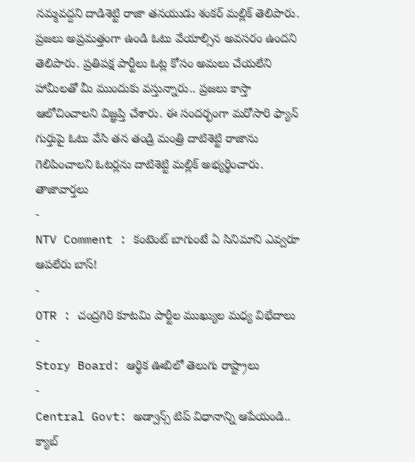నమ్మవద్దని దాడిశెట్టి రాజా తనయుడు శంకర్ మల్లిక్ తెలిపారు. ప్రజలు అప్రమత్తంగా ఉండి ఓటు వేయాల్సిన అవసరం ఉందని తెలిపారు. ప్రతిపక్ష పార్టీలు ఓట్ల కోసం అమలు చేయలేని హామీలతో మీ ముందుకు వస్తున్నారు.. ప్రజలు కాస్తా ఆలోచించాలని విజ్ఞప్తి చేశారు. ఈ సందర్భంగా మరోసారి ఫ్యాన్ గుర్తుపై ఓటు వేసి తన తండ్రి మంత్రి దాటిశెట్టి రాజాను గెలిపించాలని ఓటర్లను దాటిశెట్టి మల్లిక్ అభ్యర్థించారు.
తాజావార్తలు
-
NTV Comment : కంటెంట్ బాగుంటే ఏ సినిమాని ఎవ్వరూ ఆపలేరు బాస్!
-
OTR : చంద్రగిరి కూటమి పార్టీల ముఖ్యుల మధ్య విభేదాలు
-
Story Board: ఆర్థిక ఊబిలో తెలుగు రాష్ట్రాలు
-
Central Govt: అడ్వాన్స్ టిప్ విధానాన్ని ఆపేయండి.. క్యాబ్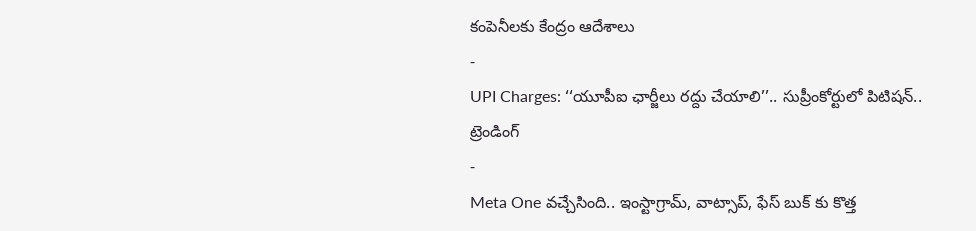కంపెనీలకు కేంద్రం ఆదేశాలు
-
UPI Charges: ‘‘యూపీఐ ఛార్జీలు రద్దు చేయాలి’’.. సుప్రీంకోర్టులో పిటిషన్..
ట్రెండింగ్
-
Meta One వచ్చేసింది.. ఇంస్టాగ్రామ్, వాట్సాప్, ఫేస్ బుక్ కు కొత్త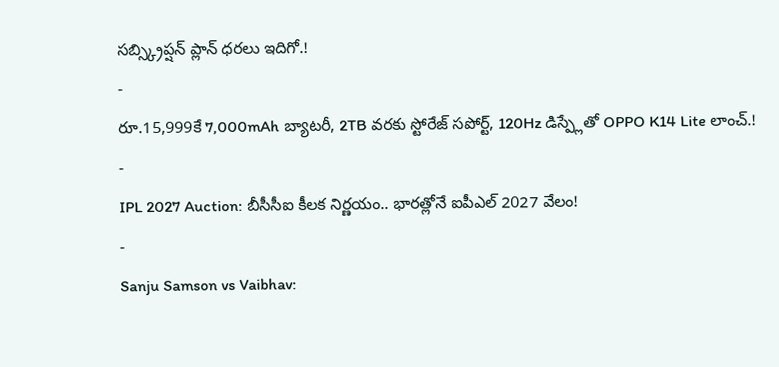సబ్స్క్రిప్షన్ ప్లాన్ ధరలు ఇదిగో.!
-
రూ.15,999కే 7,000mAh బ్యాటరీ, 2TB వరకు స్టోరేజ్ సపోర్ట్, 120Hz డిస్ప్లేతో OPPO K14 Lite లాంచ్.!
-
IPL 2027 Auction: బీసీసీఐ కీలక నిర్ణయం.. భారత్లోనే ఐపీఎల్ 2027 వేలం!
-
Sanju Samson vs Vaibhav: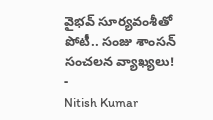వైభవ్ సూర్యవంశీతో పోటీ.. సంజు శాంసన్ సంచలన వ్యాఖ్యలు!
-
Nitish Kumar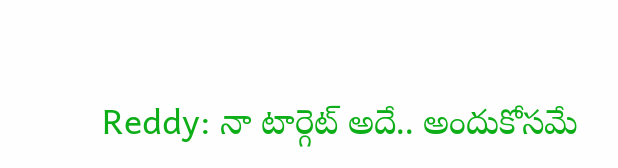Reddy: నా టార్గెట్ అదే.. అందుకోసమే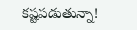కష్టపడుతున్నా!